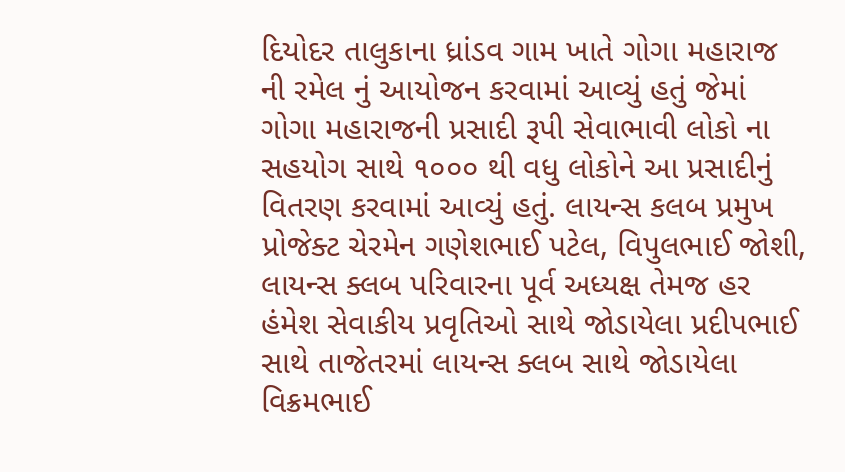દિયોદર તાલુકાના ધ્રાંડવ ગામ ખાતે ગોગા મહારાજ ની રમેલ નું આયોજન કરવામાં આવ્યું હતું જેમાં ગોગા મહારાજની પ્રસાદી રૂપી સેવાભાવી લોકો ના સહયોગ સાથે ૧૦૦૦ થી વધુ લોકોને આ પ્રસાદીનું વિતરણ કરવામાં આવ્યું હતું. લાયન્સ કલબ પ્રમુખ પ્રોજેક્ટ ચેરમેન ગણેશભાઈ પટેલ, વિપુલભાઈ જોશી, લાયન્સ ક્લબ પરિવારના પૂર્વ અધ્યક્ષ તેમજ હર હંમેશ સેવાકીય પ્રવૃતિઓ સાથે જોડાયેલા પ્રદીપભાઈ સાથે તાજેતરમાં લાયન્સ ક્લબ સાથે જોડાયેલા વિક્રમભાઈ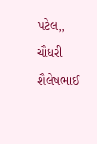પટેલ,, ચૌધરી શૈલેષભાઈ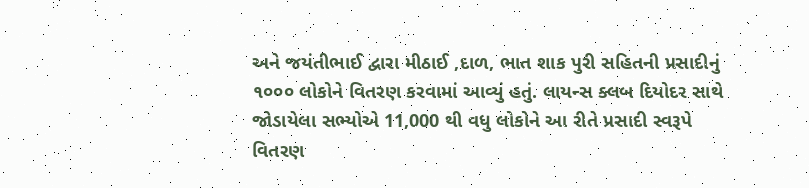અને જયંતીભાઈ દ્વારા મીઠાઈ ,દાળ, ભાત શાક પુરી સહિતની પ્રસાદીનું ૧૦૦૦ લોકોને વિતરણ કરવામાં આવ્યું હતું. લાયન્સ ક્લબ દિયોદર સાથે જોડાયેલા સભ્યોએ 11,000 થી વધુ લોકોને આ રીતે પ્રસાદી સ્વરૂપે વિતરણ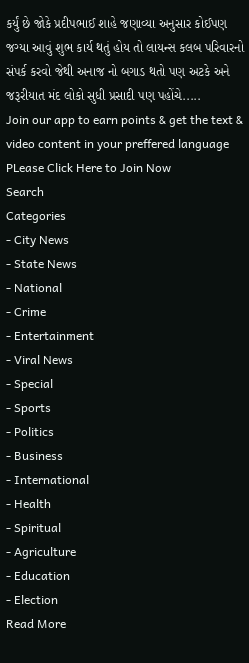કર્યું છે જોકે પ્રદીપભાઈ શાહે જણાવ્યા અનુસાર કોઈપણ જગ્યા આવું શુભ કાર્ય થતું હોય તો લાયન્સ કલબ પરિવારનો સંપર્ક કરવો જેથી અનાજ નો બગાડ થતો પણ અટકે અને જરૂરીયાત મંદ લોકો સુધી પ્રસાદી પણ પહોંચે.....
Join our app to earn points & get the text & video content in your preffered language
PLease Click Here to Join Now
Search
Categories
- City News
- State News
- National
- Crime
- Entertainment
- Viral News
- Special
- Sports
- Politics
- Business
- International
- Health
- Spiritual
- Agriculture
- Education
- Election
Read More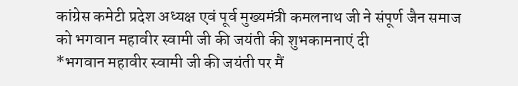कांग्रेस कमेटी प्रदेश अध्यक्ष एवं पूर्व मुख्यमंत्री कमलनाथ जी ने संपूर्ण जैन समाज को भगवान महावीर स्वामी जी की जयंती की शुभकामनाएं दी
*भगवान महावीर स्वामी जी की जयंती पर मैं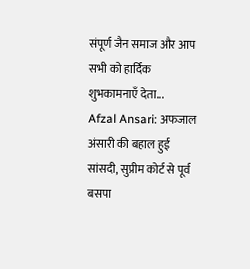संपूर्ण जैन समाज और आप सभी को हार्दिक शुभकामनाएँ देता...
Afzal Ansari: अफजाल अंसारी की बहाल हुई सांसदी, सुप्रीम कोर्ट से पूर्व बसपा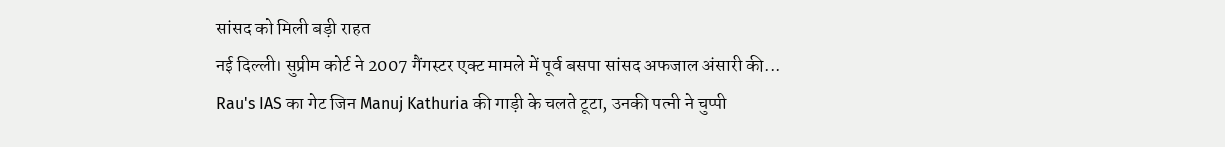सांसद को मिली बड़ी राहत
नई दिल्ली। सुप्रीम कोर्ट ने 2007 गैंगस्टर एक्ट मामले में पूर्व बसपा सांसद अफजाल अंसारी की...
Rau's IAS का गेट जिन Manuj Kathuria की गाड़ी के चलते टूटा, उनकी पत्नी ने चुप्पी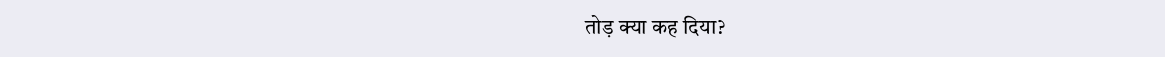तोड़ क्या कह दिया?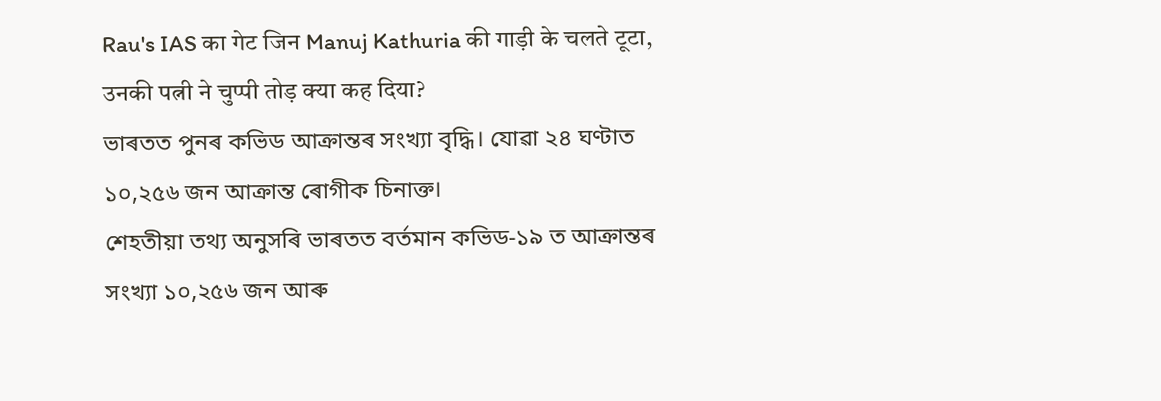Rau's IAS का गेट जिन Manuj Kathuria की गाड़ी के चलते टूटा, उनकी पत्नी ने चुप्पी तोड़ क्या कह दिया?
ভাৰতত পুনৰ কভিড আক্ৰান্তৰ সংখ্যা বৃদ্ধি। যোৱা ২৪ ঘণ্টাত ১০,২৫৬ জন আক্ৰান্ত ৰোগীক চিনাক্ত।
শেহতীয়া তথ্য অনুসৰি ভাৰতত বৰ্তমান কভিড-১৯ ত আক্ৰান্তৰ সংখ্যা ১০,২৫৬ জন আৰু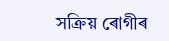সক্ৰিয় ৰোগীৰ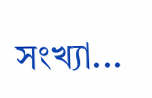সংখ্যা...